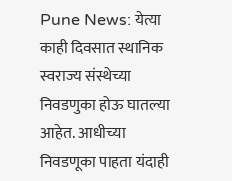Pune News: येत्या काही दिवसात स्थानिक स्वराज्य संस्थेच्या निवडणुका होऊ घातल्या आहेत. आधीच्या निवडणूका पाहता यंदाही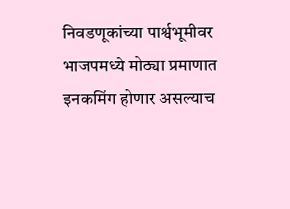निवडणूकांच्या पार्श्वभूमीवर भाजपमध्ये मोठ्या प्रमाणात इनकमिंग होणार असल्याच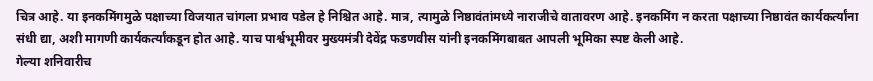चित्र आहे. या इनकमिंगमुळे पक्षाच्या विजयात चांगला प्रभाव पडेल हे निश्चित आहे. मात्र, त्यामुळे निष्ठावंतांमध्ये नाराजीचे वातावरण आहे. इनकमिंग न करता पक्षाच्या निष्ठावंत कार्यकर्त्यांना संधी द्या, अशी मागणी कार्यकर्त्यांकडून होत आहे. याच पार्श्वभूमीवर मुख्यमंत्री देवेंद्र फडणवीस यांनी इनकमिंगबाबत आपली भूमिका स्पष्ट केली आहे.
गेल्या शनिवारीच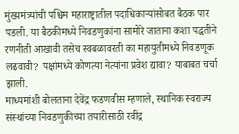मुंख्यमंत्र्यांची पश्चिम महाराष्ट्रातील पदाधिकाऱ्यांसोबत बैठक पार पडली. या बैठकीमध्ये निवडणुकांना सामोरे जाताना कशा पद्धतीने रणनीती आखावी तसेच स्वबळावरती का महायुतीमध्ये निवडणूक लढवावी? पक्षांमध्ये कोणत्या नेत्यांना प्रवेश द्यावा? याबाबत चर्चा झाली.
माध्यमांशी बोलताना देवेंद्र फडणवीस म्हणाले, स्थानिक स्वराज्य संस्थांच्या निवडणुकीच्या तयारीसाठी रवींद्र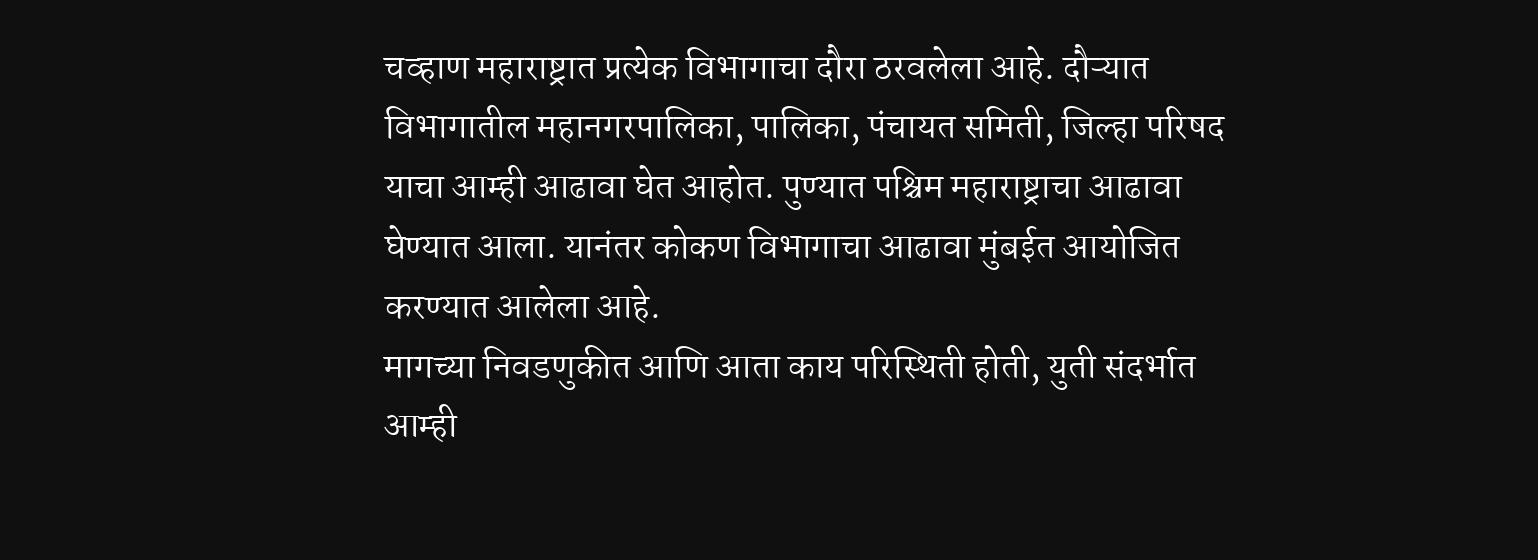चव्हाण महाराष्ट्रात प्रत्येक विभागाचा दौरा ठरवलेला आहे. दौऱ्यात विभागातील महानगरपालिका, पालिका, पंचायत समिती, जिल्हा परिषद याचा आम्ही आढावा घेत आहोत. पुण्यात पश्चिम महाराष्ट्राचा आढावा घेण्यात आला. यानंतर कोकण विभागाचा आढावा मुंबईत आयोजित करण्यात आलेला आहे.
मागच्या निवडणुकीत आणि आता काय परिस्थिती होती, युती संदर्भात आम्ही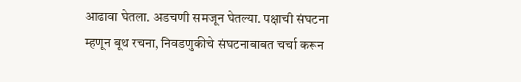आढावा घेतला. अडचणी समजून घेतल्या. पक्षाची संघटना म्हणून बूथ रचना, निवडणुकीचे संघटनाबाबत चर्चा करून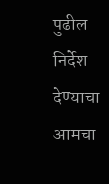पुढील निर्देश देण्याचा आमचा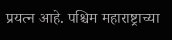प्रयत्न आहे. पश्चिम महाराष्ट्राच्या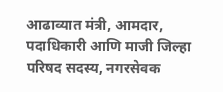आढाव्यात मंत्री, आमदार, पदाधिकारी आणि माजी जिल्हा परिषद सदस्य, नगरसेवक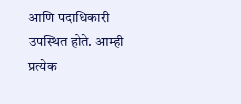आणि पदाधिकारी उपस्थित होते. आम्ही प्रत्येक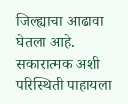जिल्ह्याचा आढावा घेतला आहे. सकारात्मक अशी परिस्थिती पाहायला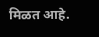मिळत आहे.